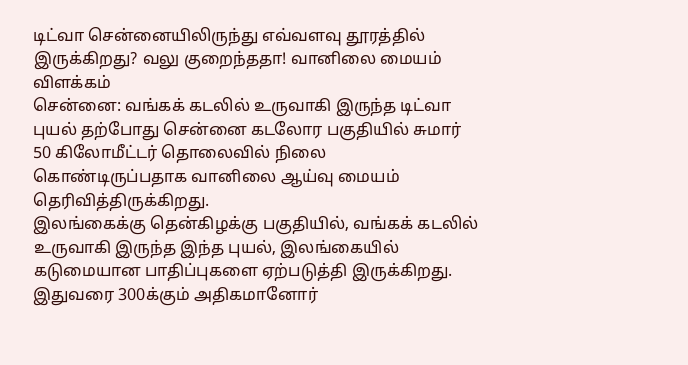டிட்வா சென்னையிலிருந்து எவ்வளவு தூரத்தில் இருக்கிறது? வலு குறைந்ததா! வானிலை மையம் விளக்கம்
சென்னை: வங்கக் கடலில் உருவாகி இருந்த டிட்வா புயல் தற்போது சென்னை கடலோர பகுதியில் சுமார் 50 கிலோமீட்டர் தொலைவில் நிலை கொண்டிருப்பதாக வானிலை ஆய்வு மையம் தெரிவித்திருக்கிறது.
இலங்கைக்கு தென்கிழக்கு பகுதியில், வங்கக் கடலில் உருவாகி இருந்த இந்த புயல், இலங்கையில் கடுமையான பாதிப்புகளை ஏற்படுத்தி இருக்கிறது. இதுவரை 300க்கும் அதிகமானோர்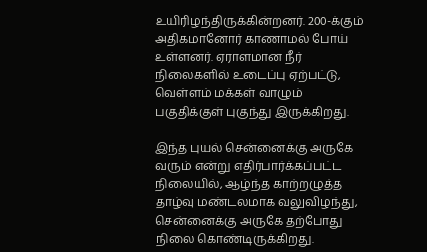உயிரிழந்திருக்கின்றனர். 200-க்கும் அதிகமானோர் காணாமல் போய் உள்ளனர். ஏராளமான நீர் நிலைகளில் உடைப்பு ஏற்பட்டு, வெள்ளம் மக்கள் வாழும் பகுதிக்குள் புகுந்து இருக்கிறது.

இந்த புயல் சென்னைக்கு அருகே வரும் என்று எதிர்பார்க்கப்பட்ட நிலையில், ஆழ்ந்த காற்றழுத்த தாழ்வு மண்டலமாக வலுவிழந்து, சென்னைக்கு அருகே தற்போது நிலை கொண்டிருக்கிறது.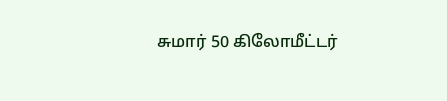சுமார் 50 கிலோமீட்டர்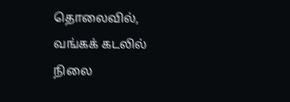தொலைவில், வங்கக் கடலில் நிலை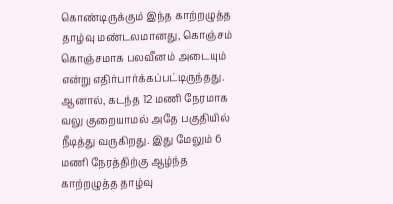கொண்டிருக்கும் இந்த காற்றழுத்த தாழ்வு மண்டலமானது, கொஞ்சம் கொஞ்சமாக பலவீனம் அடையும் என்று எதிர்பார்க்கப்பட்டிருந்தது. ஆனால், கடந்த 12 மணி நேரமாக வலு குறையாமல் அதே பகுதியில் நீடித்து வருகிறது. இது மேலும் 6 மணி நேரத்திற்கு ஆழ்ந்த காற்றழுத்த தாழ்வு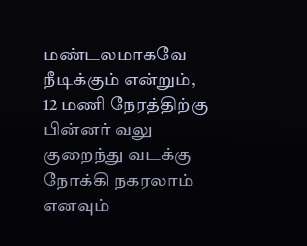மண்டலமாகவே நீடிக்கும் என்றும், 12 மணி நேரத்திற்கு பின்னர் வலு குறைந்து வடக்கு நோக்கி நகரலாம் எனவும்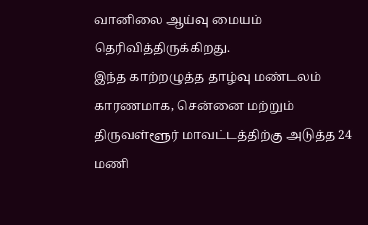வானிலை ஆய்வு மையம் தெரிவித்திருக்கிறது.
இந்த காற்றழுத்த தாழ்வு மண்டலம் காரணமாக, சென்னை மற்றும் திருவள்ளூர் மாவட்டத்திற்கு அடுத்த 24 மணி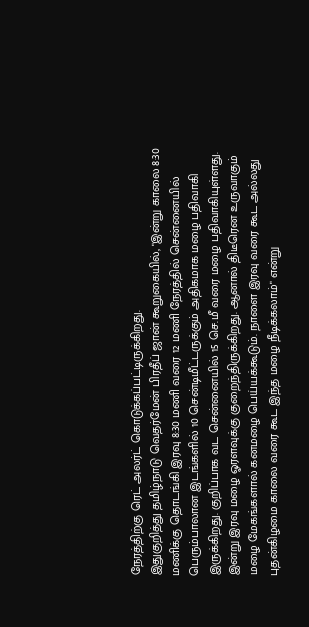நேரத்திற்கு ரெட் அலர்ட் கொடுக்கப்பட்டிருக்கிறது.
இதுகுறித்து தமிழ்நாடு வெதர்மேன் பிரதீப் ஜான் கூறுகையில், "இன்று காலை 8:30 மணிக்கு தொடங்கி இரவு 8:30 மணி வரை 12 மணி நேரத்தில் சென்னையில் பெரும்பாலான இடங்களில் 10 சென்டிமீட்டருக்கும் அதிகமாக மழை பதிவாகி இருக்கிறது. குறிப்பாக வட சென்னையில் 15 செ.மீ வரை மழை பதிவாகியுள்ளது. இன்று இரவு மழை ஓரளவுக்கு குறைந்திருக்கிறது. ஆனால் திடீரென உருவாகும் மழை மேகங்களால் கனமழை பெய்யக்கூடும். நாளை இரவு வரை கூட அல்லது புதன்கிழமை காலை வரை கூட இந்த மழை நீடிக்கலாம்" என்று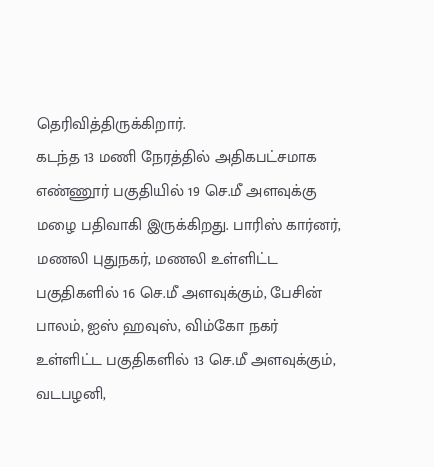தெரிவித்திருக்கிறார்.
கடந்த 13 மணி நேரத்தில் அதிகபட்சமாக எண்ணூர் பகுதியில் 19 செ.மீ அளவுக்கு மழை பதிவாகி இருக்கிறது. பாரிஸ் கார்னர், மணலி புதுநகர், மணலி உள்ளிட்ட பகுதிகளில் 16 செ.மீ அளவுக்கும், பேசின் பாலம், ஐஸ் ஹவுஸ், விம்கோ நகர் உள்ளிட்ட பகுதிகளில் 13 செ.மீ அளவுக்கும், வடபழனி,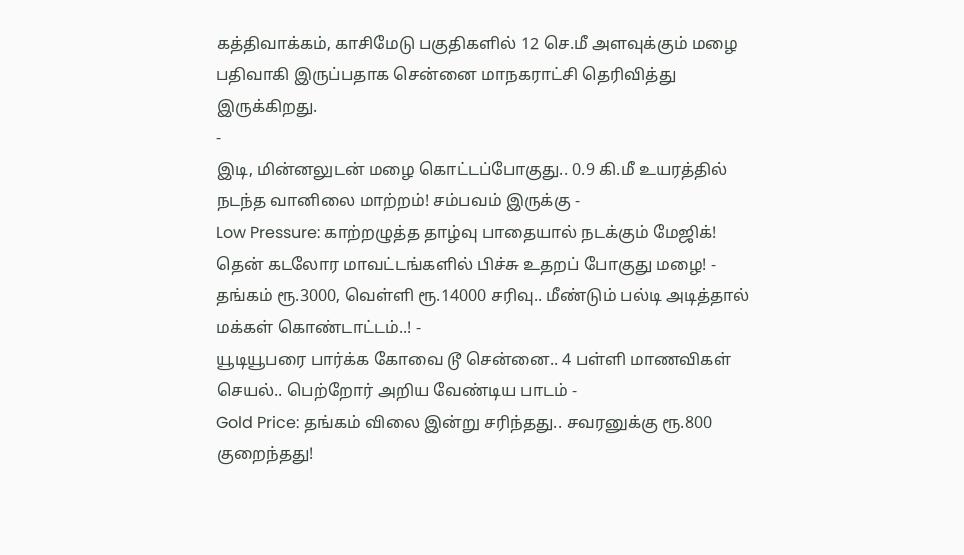கத்திவாக்கம், காசிமேடு பகுதிகளில் 12 செ.மீ அளவுக்கும் மழை பதிவாகி இருப்பதாக சென்னை மாநகராட்சி தெரிவித்து இருக்கிறது.
-
இடி, மின்னலுடன் மழை கொட்டப்போகுது.. 0.9 கி.மீ உயரத்தில் நடந்த வானிலை மாற்றம்! சம்பவம் இருக்கு -
Low Pressure: காற்றழுத்த தாழ்வு பாதையால் நடக்கும் மேஜிக்! தென் கடலோர மாவட்டங்களில் பிச்சு உதறப் போகுது மழை! -
தங்கம் ரூ.3000, வெள்ளி ரூ.14000 சரிவு.. மீண்டும் பல்டி அடித்தால் மக்கள் கொண்டாட்டம்..! -
யூடியூபரை பார்க்க கோவை டூ சென்னை.. 4 பள்ளி மாணவிகள் செயல்.. பெற்றோர் அறிய வேண்டிய பாடம் -
Gold Price: தங்கம் விலை இன்று சரிந்தது.. சவரனுக்கு ரூ.800 குறைந்தது!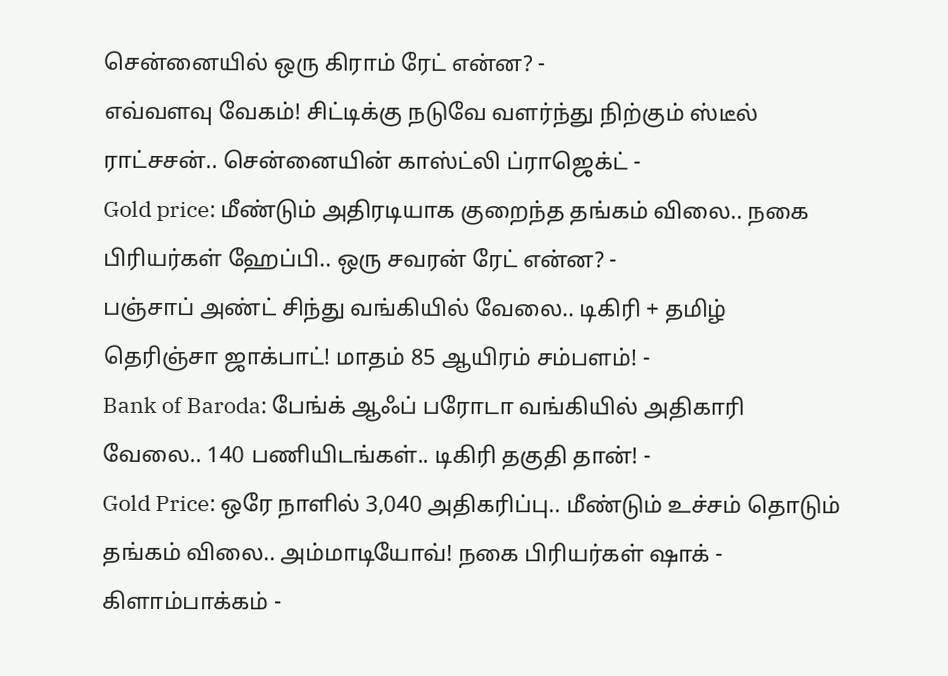சென்னையில் ஒரு கிராம் ரேட் என்ன? -
எவ்வளவு வேகம்! சிட்டிக்கு நடுவே வளர்ந்து நிற்கும் ஸ்டீல் ராட்சசன்.. சென்னையின் காஸ்ட்லி ப்ராஜெக்ட் -
Gold price: மீண்டும் அதிரடியாக குறைந்த தங்கம் விலை.. நகை பிரியர்கள் ஹேப்பி.. ஒரு சவரன் ரேட் என்ன? -
பஞ்சாப் அண்ட் சிந்து வங்கியில் வேலை.. டிகிரி + தமிழ் தெரிஞ்சா ஜாக்பாட்! மாதம் 85 ஆயிரம் சம்பளம்! -
Bank of Baroda: பேங்க் ஆஃப் பரோடா வங்கியில் அதிகாரி வேலை.. 140 பணியிடங்கள்.. டிகிரி தகுதி தான்! -
Gold Price: ஒரே நாளில் 3,040 அதிகரிப்பு.. மீண்டும் உச்சம் தொடும் தங்கம் விலை.. அம்மாடியோவ்! நகை பிரியர்கள் ஷாக் -
கிளாம்பாக்கம் -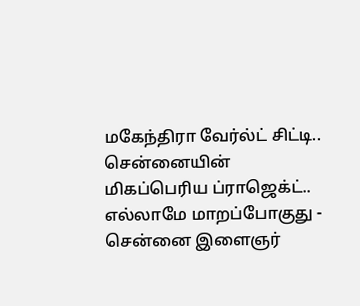மகேந்திரா வேர்ல்ட் சிட்டி.. சென்னையின் மிகப்பெரிய ப்ராஜெக்ட்.. எல்லாமே மாறப்போகுது -
சென்னை இளைஞர்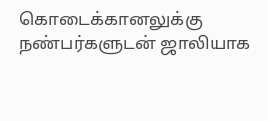கொடைக்கானலுக்கு நண்பர்களுடன் ஜாலியாக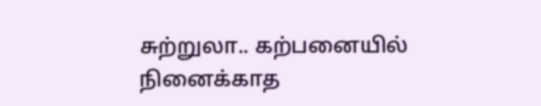சுற்றுலா.. கற்பனையில் நினைக்காத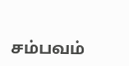சம்பவம்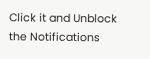Click it and Unblock the Notifications